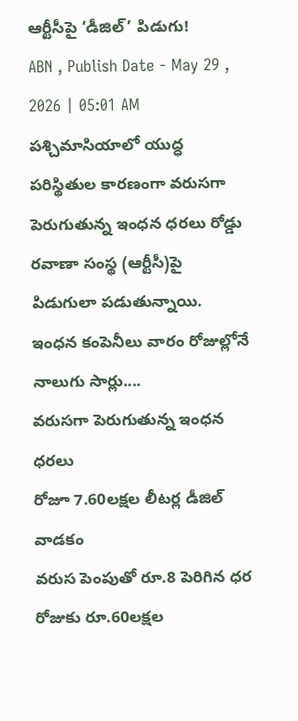ఆర్టీసీపై ‘డీజిల్’ పిడుగు!
ABN , Publish Date - May 29 , 2026 | 05:01 AM
పశ్చిమాసియాలో యుద్ధ పరిస్థితుల కారణంగా వరుసగా పెరుగుతున్న ఇంధన ధరలు రోడ్డు రవాణా సంస్థ (ఆర్టీసీ)పై పిడుగులా పడుతున్నాయి. ఇంధన కంపెనీలు వారం రోజుల్లోనే నాలుగు సార్లు....
వరుసగా పెరుగుతున్న ఇంధన ధరలు
రోజూ 7.60లక్షల లీటర్ల డీజిల్ వాడకం
వరుస పెంపుతో రూ.8 పెరిగిన ధర
రోజుకు రూ.60లక్షల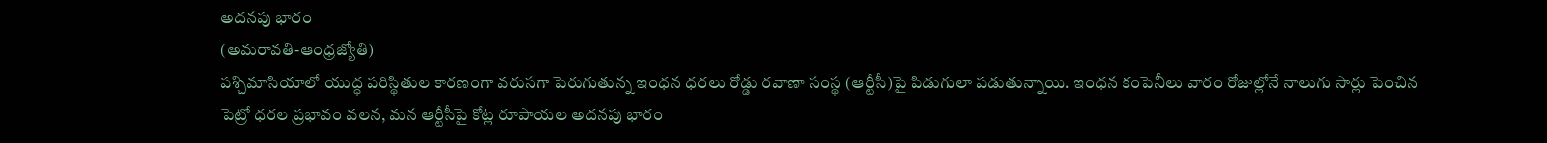అదనపు భారం
(అమరావతి-ఆంధ్రజ్యోతి)
పశ్చిమాసియాలో యుద్ధ పరిస్థితుల కారణంగా వరుసగా పెరుగుతున్న ఇంధన ధరలు రోడ్డు రవాణా సంస్థ (ఆర్టీసీ)పై పిడుగులా పడుతున్నాయి. ఇంధన కంపెనీలు వారం రోజుల్లోనే నాలుగు సార్లు పెంచిన పెట్రో ధరల ప్రభావం వలన, మన ఆర్టీసీపై కోట్ల రూపాయల అదనపు భారం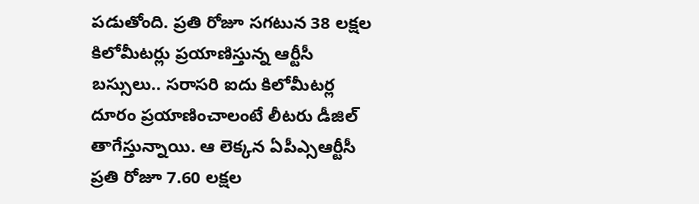పడుతోంది. ప్రతి రోజూ సగటున 38 లక్షల కిలోమీటర్లు ప్రయాణిస్తున్న ఆర్టీసీ బస్సులు.. సరాసరి ఐదు కిలోమీటర్ల దూరం ప్రయాణించాలంటే లీటరు డీజిల్ తాగేస్తున్నాయి. ఆ లెక్కన ఏపీఎ్సఆర్టీసీ ప్రతి రోజూ 7.60 లక్షల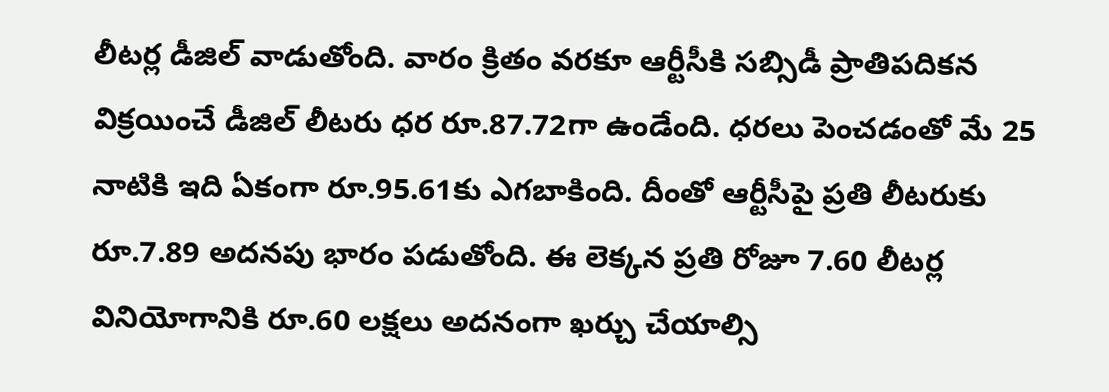లీటర్ల డీజిల్ వాడుతోంది. వారం క్రితం వరకూ ఆర్టీసీకి సబ్సిడీ ప్రాతిపదికన విక్రయించే డీజిల్ లీటరు ధర రూ.87.72గా ఉండేంది. ధరలు పెంచడంతో మే 25 నాటికి ఇది ఏకంగా రూ.95.61కు ఎగబాకింది. దీంతో ఆర్టీసీపై ప్రతి లీటరుకు రూ.7.89 అదనపు భారం పడుతోంది. ఈ లెక్కన ప్రతి రోజూ 7.60 లీటర్ల వినియోగానికి రూ.60 లక్షలు అదనంగా ఖర్చు చేయాల్సి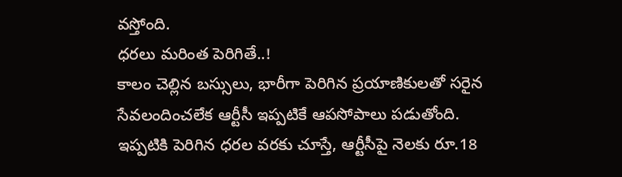వస్తోంది.
ధరలు మరింత పెరిగితే..!
కాలం చెల్లిన బస్సులు, భారీగా పెరిగిన ప్రయాణికులతో సరైన సేవలందించలేక ఆర్టీసీ ఇప్పటికే ఆపసోపాలు పడుతోంది. ఇప్పటికి పెరిగిన ధరల వరకు చూస్తే, ఆర్టీసీపై నెలకు రూ.18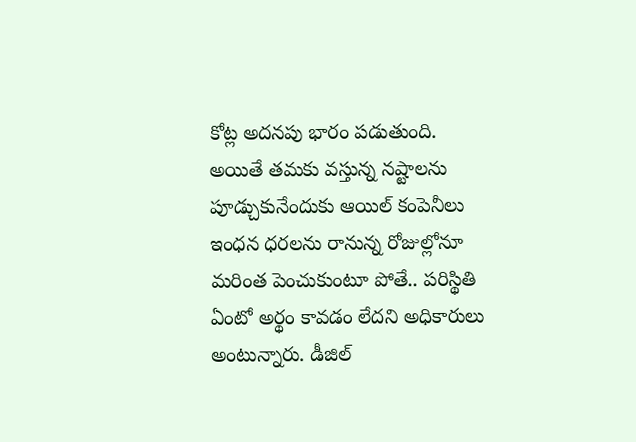కోట్ల అదనపు భారం పడుతుంది. అయితే తమకు వస్తున్న నష్టాలను పూడ్చుకునేందుకు ఆయిల్ కంపెనీలు ఇంధన ధరలను రానున్న రోజుల్లోనూ మరింత పెంచుకుంటూ పోతే.. పరిస్థితి ఏంటో అర్థం కావడం లేదని అధికారులు అంటున్నారు. డీజిల్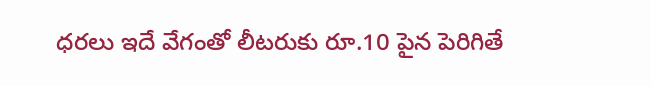ధరలు ఇదే వేగంతో లీటరుకు రూ.10 పైన పెరిగితే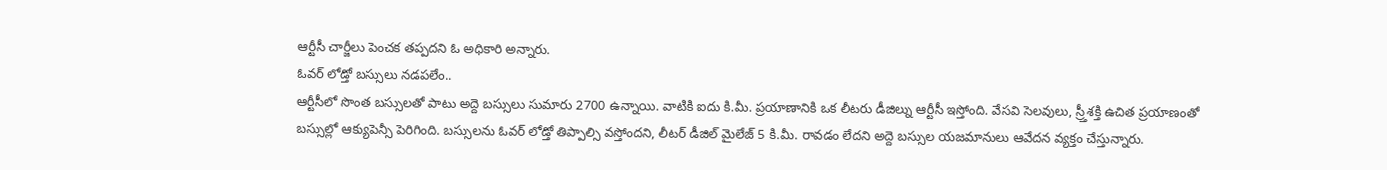ఆర్టీసీ చార్జీలు పెంచక తప్పదని ఓ అధికారి అన్నారు.
ఓవర్ లోడ్తో బస్సులు నడపలేం..
ఆర్టీసీలో సొంత బస్సులతో పాటు అద్దె బస్సులు సుమారు 2700 ఉన్నాయి. వాటికి ఐదు కి.మీ. ప్రయాణానికి ఒక లీటరు డీజిల్ను ఆర్టీసీ ఇస్తోంది. వేసవి సెలవులు, స్ర్తీశక్తి ఉచిత ప్రయాణంతో బస్సుల్లో ఆక్యుపెన్సీ పెరిగింది. బస్సులను ఓవర్ లోడ్తో తిప్పాల్సి వస్తోందని, లీటర్ డీజిల్ మైలేజ్ 5 కి.మీ. రావడం లేదని అద్దె బస్సుల యజమానులు ఆవేదన వ్యక్తం చేస్తున్నారు.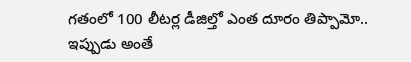గతంలో 100 లీటర్ల డీజిల్తో ఎంత దూరం తిప్పామో.. ఇప్పుడు అంతే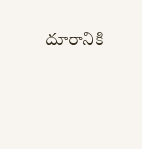దూరానికి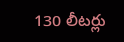130 లీటర్లు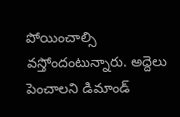పోయించాల్సి వస్తోందంటున్నారు. అద్దెలు పెంచాలని డిమాండ్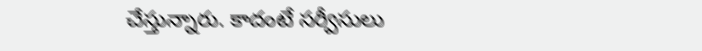చేస్తున్నారు. కాదంటే సర్వీసులు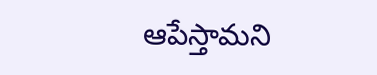ఆపేస్తామని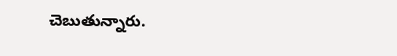చెబుతున్నారు.